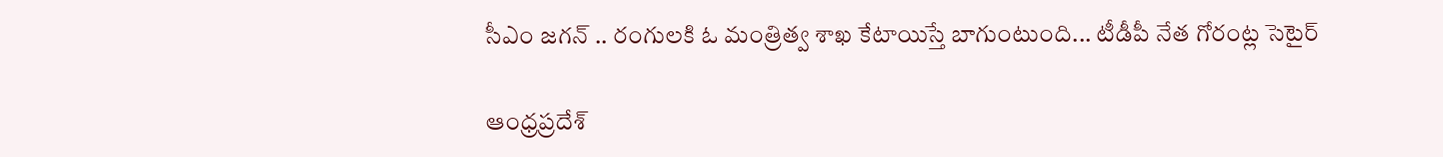సీఎం జగన్ .. రంగులకి ఓ మంత్రిత్వ శాఖ కేటాయిస్తే బాగుంటుంది... టీడీపీ నేత గోరంట్ల సెటైర్

ఆంధ్రప్రదేశ్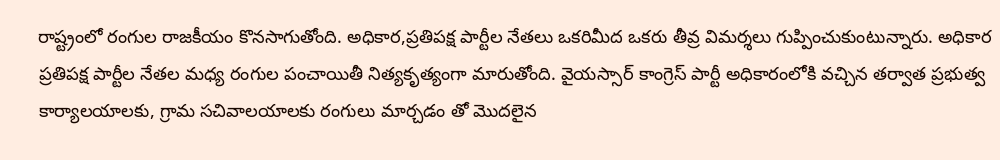రాష్ట్రంలో రంగుల రాజకీయం కొనసాగుతోంది. అధికార,ప్రతిపక్ష పార్టీల నేతలు ఒకరిమీద ఒకరు తీవ్ర విమర్శలు గుప్పించుకుంటున్నారు. అధికార ప్రతిపక్ష పార్టీల నేతల మధ్య రంగుల పంచాయితీ నిత్యకృత్యంగా మారుతోంది. వైయస్సార్ కాంగ్రెస్ పార్టీ అధికారంలోకి వచ్చిన తర్వాత ప్రభుత్వ కార్యాలయాలకు, గ్రామ సచివాలయాలకు రంగులు మార్చడం తో మొదలైన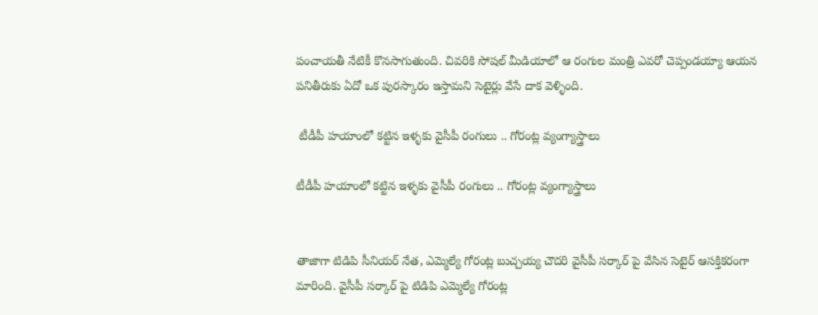పంచాయతీ నేటికీ కొనసాగుతుంది. చివరికి సోషల్ మీడియాలో ఆ రంగుల మంత్రి ఎవరో చెప్పండయ్యా ఆయన పనితీరుకు ఏదో ఒక పురస్కారం ఇస్తామని సెటైర్లు వేసే దాక వెళ్ళింది.

 టీడీపీ హయాంలో కట్టిన ఇళ్ళకు వైసీపీ రంగులు .. గోరంట్ల వ్యంగ్యాస్త్రాలు

టీడీపీ హయాంలో కట్టిన ఇళ్ళకు వైసీపీ రంగులు .. గోరంట్ల వ్యంగ్యాస్త్రాలు


తాజాగా టిడిపి సీనియర్ నేత, ఎమ్మెల్యే గోరంట్ల బుచ్చయ్య చౌదరి వైసీపీ సర్కార్ పై వేసిన సెటైర్ ఆసక్తికరంగా మారింది. వైసీపీ సర్కార్ పై టిడిపి ఎమ్మెల్యే గోరంట్ల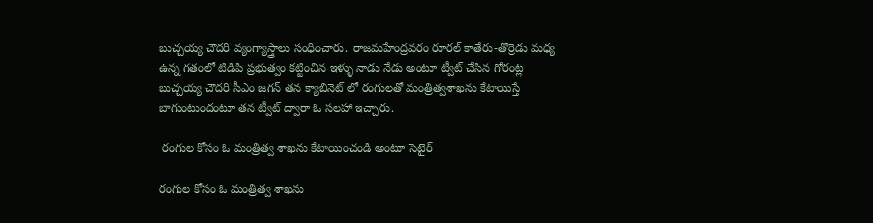బుచ్చయ్య చౌదరి వ్యంగ్యాస్త్రాలు సంధించారు. రాజమహేంద్రవరం రూరల్ కాతేరు-తొర్రెడు మధ్య ఉన్న గతంలో టిడిపి ప్రభుత్వం కట్టించిన ఇళ్ళు నాడు నేడు అంటూ ట్వీట్ చేసిన గోరంట్ల బుచ్చయ్య చౌదరి సీఎం జగన్ తన క్యాబినెట్ లో రంగులతో మంత్రిత్వశాఖను కేటాయిస్తే బాగుంటుందంటూ తన ట్వీట్ ద్వారా ఓ సలహా ఇచ్చారు.

 రంగుల కోసం ఓ మంత్రిత్వ శాఖను కేటాయించండి అంటూ సెటైర్

రంగుల కోసం ఓ మంత్రిత్వ శాఖను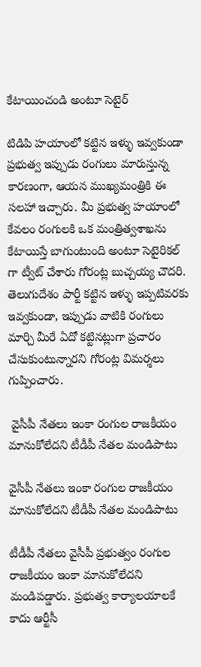కేటాయించండి అంటూ సెటైర్

టిడిపి హయాంలో కట్టిన ఇళ్ళు ఇవ్వకుండా ప్రభుత్వ ఇప్పుడు రంగులు మారుస్తున్న కారణంగా, ఆయన ముఖ్యమంత్రికి ఈ సలహా ఇచ్చారు. మీ ప్రభుత్వ హయాంలో కేవలం రంగులకి ఒక మంత్రిత్వశాఖను కేటాయిస్తే బాగుంటుంది అంటూ సెటైరికల్ గా ట్వీట్ చేశారు గోరంట్ల బుచ్చయ్య చౌదరి. తెలుగుదేశం పార్టీ కట్టిన ఇళ్ళు ఇప్పటివరకు ఇవ్వకుండా, ఇప్పుడు వాటికి రంగులు మార్చి మీరే ఏదో కట్టినట్లుగా ప్రచారం చేసుకుంటున్నారని గోరంట్ల విమర్శలు గుప్పించారు.

 వైసీపీ నేతలు ఇంకా రంగుల రాజకీయం మానుకోలేదని టీడీపీ నేతల మండిపాటు

వైసీపీ నేతలు ఇంకా రంగుల రాజకీయం మానుకోలేదని టీడీపీ నేతల మండిపాటు

టీడీపీ నేతలు వైసీపీ ప్రభుత్వం రంగుల రాజకీయం ఇంకా మానుకోలేదని మండిపడ్డారు. ప్రభుత్వ కార్యాలయాలకే కాదు ఆర్టీసీ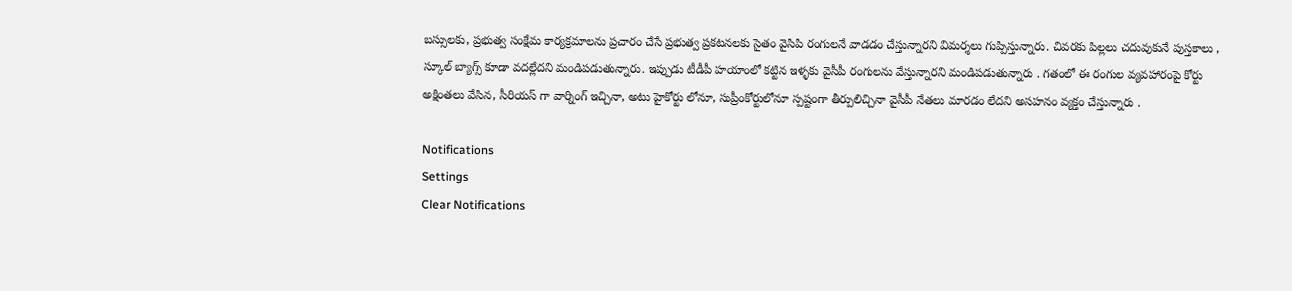బస్సులకు, ప్రభుత్వ సంక్షేమ కార్యక్రమాలను ప్రచారం చేసే ప్రభుత్వ ప్రకటనలకు సైతం వైసిపి రంగులనే వాడడం చేస్తున్నారని విమర్శలు గుప్పిస్తున్నారు. చివరకు పిల్లలు చదువుకునే పుస్తకాలు , స్కూల్ బ్యాగ్స్ కూడా వదల్లేదని మండిపడుతున్నారు. ఇప్పుడు టీడీపీ హయాంలో కట్టిన ఇళ్ళకు వైసీపీ రంగులను వేస్తున్నారని మండిపడుతున్నారు . గతంలో ఈ రంగుల వ్యవహారంపై కోర్టు అక్షింతలు వేసిన, సీరియస్ గా వార్నింగ్ ఇచ్చినా, అటు హైకోర్టు లోనూ, సుప్రీంకోర్టులోనూ స్పష్టంగా తీర్పులిచ్చినా వైసీపీ నేతలు మారడం లేదని అసహనం వ్యక్తం చేస్తున్నారు .

Notifications
Settings
Clear Notifications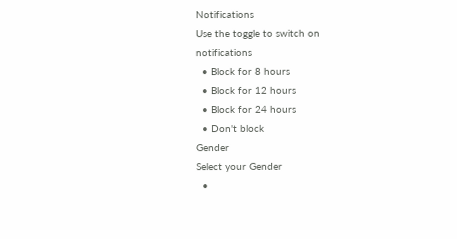Notifications
Use the toggle to switch on notifications
  • Block for 8 hours
  • Block for 12 hours
  • Block for 24 hours
  • Don't block
Gender
Select your Gender
  •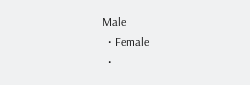Male
  • Female
  •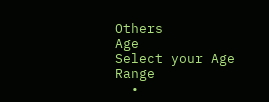Others
Age
Select your Age Range
  •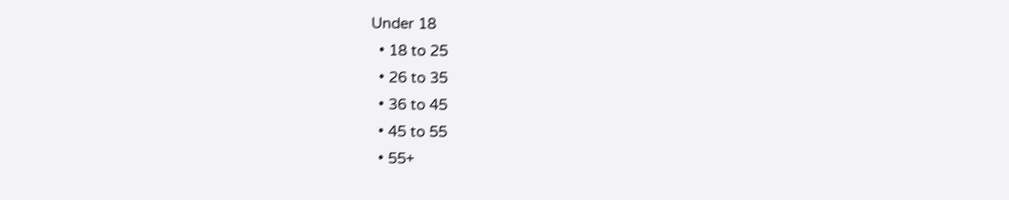Under 18
  • 18 to 25
  • 26 to 35
  • 36 to 45
  • 45 to 55
  • 55+